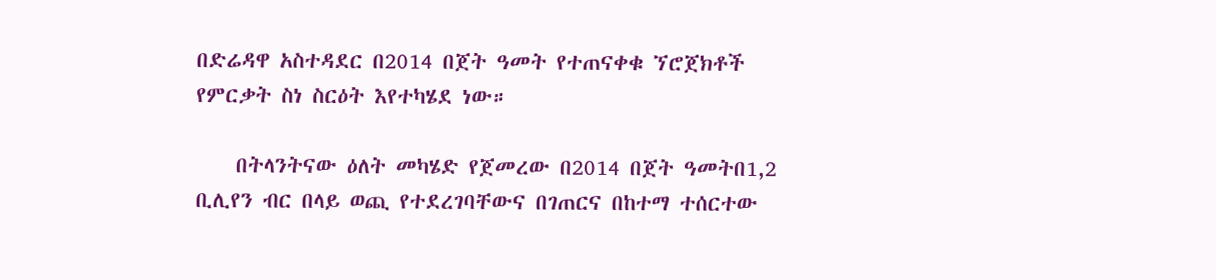በድሬዳዋ አስተዳደር በ2014 በጀት ዓመት የተጠናቀቁ ኘሮጀክቶች የምርቃት ስነ ስርዕት እየተካሄደ ነው።

    በትላንትናው ዕለት መካሄድ የጀመረው በ2014 በጀት ዓመትበ1,2 ቢሊየን ብር በላይ ወጪ የተደረገባቸውና በገጠርና በከተማ ተሰርተው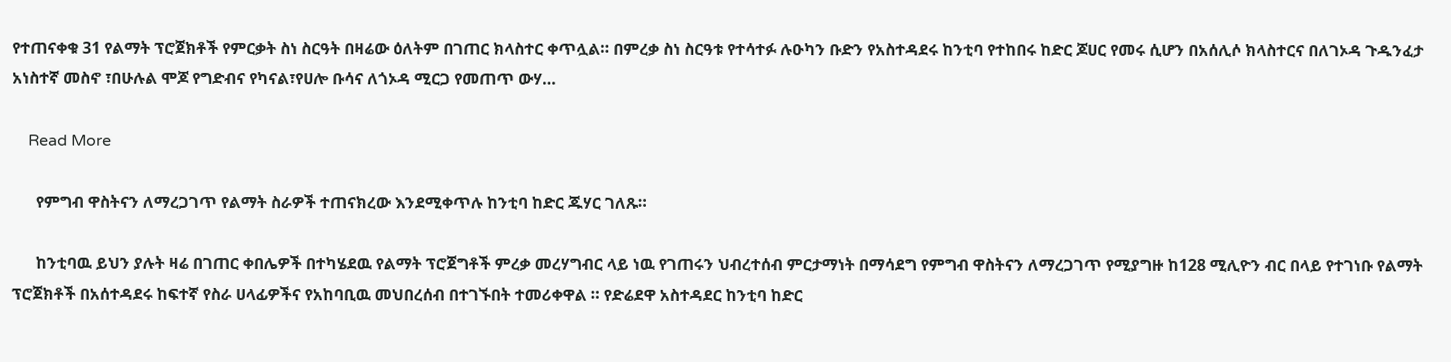የተጠናቀቁ 31 የልማት ፕሮጀክቶች የምርቃት ስነ ስርዓት በዛሬው ዕለትም በገጠር ክላስተር ቀጥሏል። በምረቃ ስነ ስርዓቱ የተሳተፉ ሉዑካን ቡድን የአስተዳደሩ ከንቲባ የተከበሩ ከድር ጆሀር የመሩ ሲሆን በአሰሊሶ ክላስተርና በለገኦዳ ጉዱንፈታ አነስተኛ መስኖ ፣በሁሉል ሞጆ የግድብና የካናል፣የሀሎ ቡሳና ለጎኦዳ ሚርጋ የመጠጥ ውሃ…

    Read More

      የምግብ ዋስትናን ለማረጋገጥ የልማት ስራዎች ተጠናክረው እንደሚቀጥሉ ከንቲባ ከድር ጁሃር ገለጹ።

      ከንቲባዉ ይህን ያሉት ዛሬ በገጠር ቀበሌዎች በተካሄደዉ የልማት ፕሮጀግቶች ምረቃ መረሃግብር ላይ ነዉ የገጠሩን ህብረተሰብ ምርታማነት በማሳደግ የምግብ ዋስትናን ለማረጋገጥ የሚያግዙ ከ128 ሚሊዮን ብር በላይ የተገነቡ የልማት ፕሮጀክቶች በአሰተዳደሩ ከፍተኛ የስራ ሀላፊዎችና የአከባቢዉ መህበረሰብ በተገኙበት ተመሪቀዋል ። የድሬደዋ አስተዳደር ከንቲባ ከድር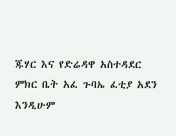ጁሃር እና የድሬዳዋ አስተዳደር ምክር ቤት አፈ ጉባኤ ፈቲያ አደን እንዲሁም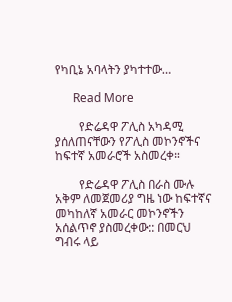የካቢኔ አባላትን ያካተተው…

      Read More

        የድሬዳዋ ፖሊስ አካዳሚ ያሰለጠናቸውን የፖሊስ መኮንኖችና ከፍተኛ አመራሮች አስመረቀ።

        የድሬዳዋ ፖሊስ በራስ ሙሉ አቅም ለመጀመሪያ ግዜ ነው ከፍተኛና መካከለኛ አመራር መኮንኖችን አሰልጥኖ ያስመረቀው:: በመርህ ግብሩ ላይ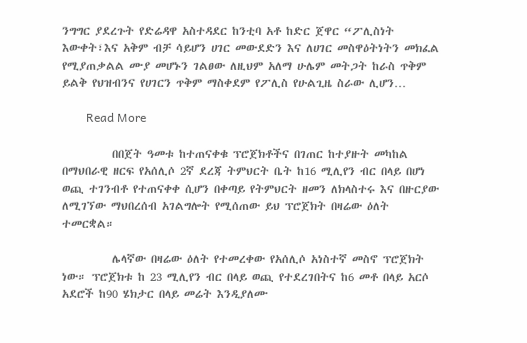ንግግር ያደረጉት የድሬዳዋ አስተዳደር ከንቲባ አቶ ከድር ጀዋር “ፖሊስነት እውቀት፣እና አቅም ብቻ ሳይሆን ሀገር መውደድን እና ለሀገር መስዋዕትነትን መክፈል የሚያጠቃልል ሙያ መሆኑን ገልፀው ለዚህም አለማ ሁሌም መትጋት ከራስ ጥቅም ይልቅ የህዝብንና የሀገርን ጥቅም ማስቀደም የፖሊስ የሁልጊዜ ስራው ሊሆን…

        Read More

          በበጀት ዓመቱ ከተጠናቀቁ ፕሮጀክቶችና በገጠር ከተያዙት መካከል በማህበራዊ ዘርፍ የአሰሊሶ 2ኛ ደረጃ ትምህርት ቤት ከ16 ሚሊየን ብር በላይ በሆነ ወጪ ተገንብቶ የተጠናቀቀ ሲሆን በቀጣይ የትምህርት ዘመን ለክላስተሩ እና በዙርያው ለሚገኘው ማህበረሰብ አገልግሎት የሚሰጠው ይህ ፕሮጀክት በዛሬው ዕለት ተመርቋል።

          ሌላኛው በዛሬው ዕለት የተመረቀው የአሰሊሶ አነስተኛ መስኖ ፕሮጀክት ነው። ፕሮጀክቱ ከ 23 ሚሊየን ብር በላይ ወጪ የተደረገበትና ከ6 መቶ በላይ አርሶ አደሮች ከ90 ሄክታር በላይ መሬት እንዲያለሙ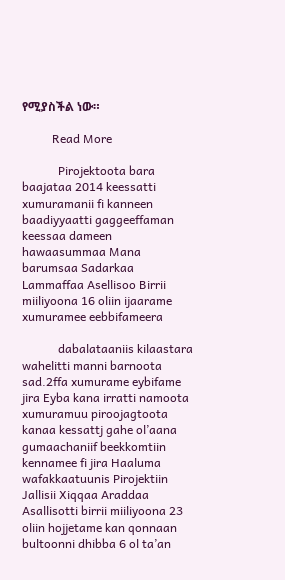የሚያስችል ነው።

          Read More

            Pirojektoota bara baajataa 2014 keessatti xumuramanii fi kanneen baadiyyaatti gaggeeffaman keessaa dameen hawaasummaa Mana barumsaa Sadarkaa Lammaffaa Asellisoo Birrii miiliyoona 16 oliin ijaarame xumuramee eebbifameera

            dabalataaniis kilaastara wahelitti manni barnoota sad.2ffa xumurame eybifame jira Eyba kana irratti namoota xumuramuu piroojagtoota kanaa kessattj gahe ol’aana gumaachaniif beekkomtiin kennamee fi jira Haaluma wafakkaatuunis Pirojektiin Jallisii Xiqqaa Araddaa Asallisotti birrii miiliyoona 23 oliin hojjetame kan qonnaan bultoonni dhibba 6 ol ta’an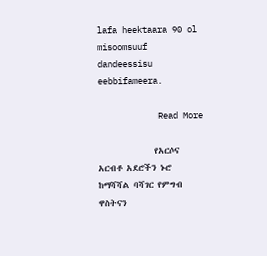lafa heektaara 90 ol misoomsuuf dandeessisu eebbifameera.

            Read More

              የአርሶና አርብቶ አደሮችን ኑሮ ከማሻሻል ባሻገር የምግብ ዋስትናን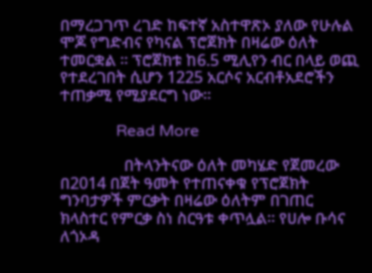በማረጋገጥ ረገድ ከፍተኛ አስተዋጽኦ ያለው የሁሉል ሞጆ የግድብና የካናል ፕሮጀክት በዛሬው ዕለት ተመርቋል ፡፡ ፕሮጀክቱ ከ6.5 ሚሊየን ብር በላይ ወጪ የተደረገበት ሲሆን 1225 አርሶና አርብቶአደሮችን ተጠቃሚ የሚያደርግ ነው።

              Read More

                በትላንትናው ዕለት መካሄድ የጀመረው በ2014 በጀት ዓመት የተጠናቀቁ የፕሮጀክት ግንባታዎች ምርቃት በዛሬው ዕለትም በገጠር ክላስተር የምርቃ ስነ ስርዓቱ ቀጥሏል። የሀሎ ቡሳና ለጎኦዳ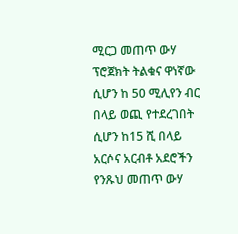ሚርጋ መጠጥ ውሃ ፕሮጀክት ትልቁና ዋነኛው ሲሆን ከ 50 ሚሊየን ብር በላይ ወጪ የተደረገበት ሲሆን ከ15 ሺ በላይ አርሶና አርብቶ አደሮችን የንጹህ መጠጥ ውሃ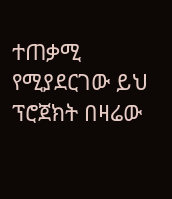ተጠቃሚ የሚያደርገው ይህ ፕሮጀክት በዛሬው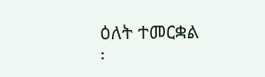ዕለት ተመርቋል ፡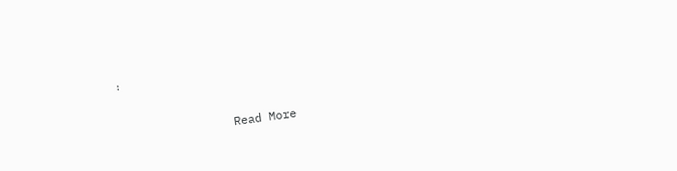፡

                Read More